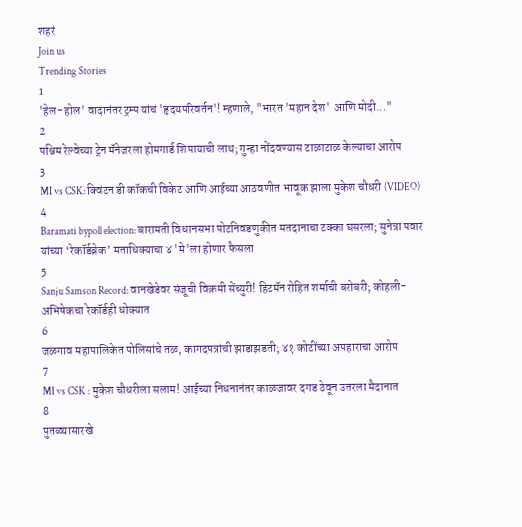शहरं
Join us
Trending Stories
1
'हेल-होल' वादानंतर ट्रम्प यांचं 'हृदयपरिवर्तन'! म्हणाले, "भारत 'महान देश' आणि मोदी..."
2
पश्चिम रेल्वेच्या ट्रेन मॅनेजरला होमगार्ड शिपायाची लाथ; गुन्हा नोंदवण्यास टाळाटाळ केल्याचा आरोप
3
MI vs CSK: क्विंटन डी कॉकची विकेट आणि आईच्या आठवणीत भावूक झाला मुकेश चौधरी (VIDEO)
4
Baramati bypoll election: बारामती विधानसभा पोटनिवडणुकीत मतदानाचा टक्का घसरला; सुनेत्रा पवार यांच्या ‘रेकॉर्डब्रेक’ मताधिक्याचा ४ 'मे'ला होणार फैसला
5
Sanju Samson Record: वानखेडेवर संजूची विक्रमी सेंच्युरी! हिटमॅन रोहित शर्माची बरोबरी; कोहली-अभिषेकचा रेकॉर्डही धोक्यात
6
जळगाव महापालिकेत पोलिसांचे तळ, कागदपत्रांची झाडाझडती; ४१ कोटींच्या अपहाराचा आरोप
7
MI vs CSK : मुकेश चौधरीला सलाम! आईच्या निधनानंतर काळजावर दगड ठेवून उतरला मैदानात
8
पुतळ्यासारखे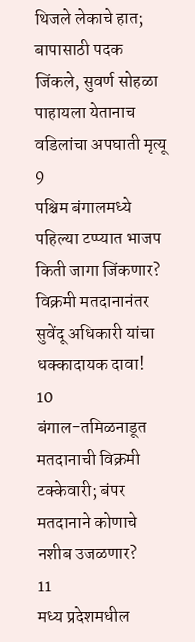थिजले लेकाचे हात; बापासाठी पदक जिंकले, सुवर्ण सोहळा पाहायला येतानाच वडिलांचा अपघाती मृत्यू
9
पश्चिम बंगालमध्ये पहिल्या टप्प्यात भाजप किती जागा जिंकणार? विक्रमी मतदानानंतर सुवेंदू अधिकारी यांचा धक्कादायक दावा!
10
बंगाल-तमिळनाडूत मतदानाची विक्रमी टक्केवारी; बंपर मतदानाने कोणाचे नशीब उजळणार?
11
मध्य प्रदेशमधील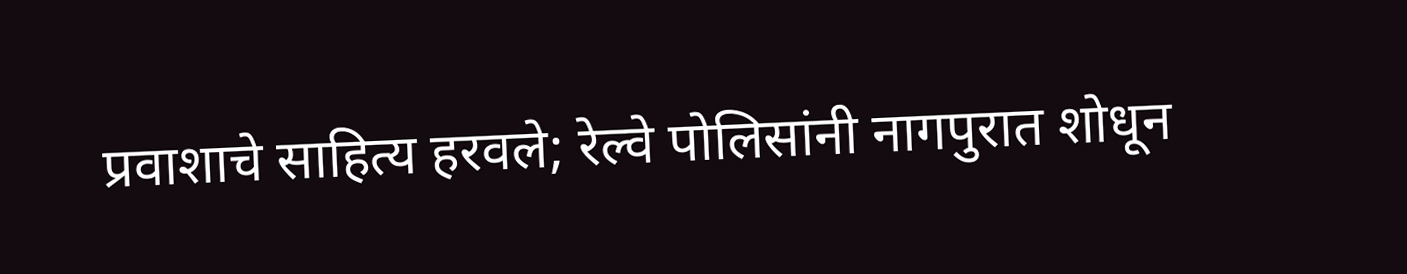प्रवाशाचे साहित्य हरवले; रेल्वे पोलिसांनी नागपुरात शोधून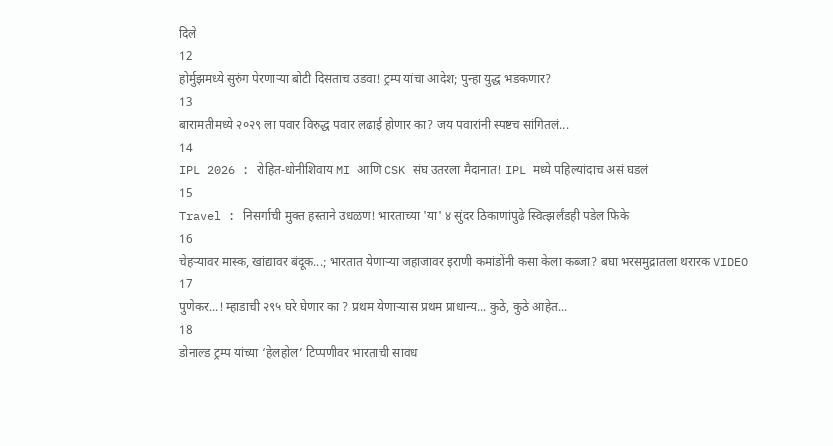दिले
12
होर्मुझमध्ये सुरुंग पेरणाऱ्या बोटी दिसताच उडवा! ट्रम्प यांचा आदेश; पुन्हा युद्ध भडकणार?
13
बारामतीमध्ये २०२९ ला पवार विरुद्ध पवार लढाई होणार का? जय पवारांनी स्पष्टच सांगितलं...
14
IPL 2026 : रोहित-धोनीशिवाय MI आणि CSK संघ उतरला मैदानात! IPL मध्ये पहिल्यांदाच असं घडलं
15
Travel : निसर्गाची मुक्त हस्ताने उधळण! भारताच्या 'या' ४ सुंदर ठिकाणांपुढे स्वित्झर्लंडही पडेल फिके
16
चेहऱ्यावर मास्क, खांद्यावर बंदूक...; भारतात येणाऱ्या जहाजावर इराणी कमांडोंनी कसा केला कब्जा? बघा भरसमुद्रातला थरारक VIDEO
17
पुणेकर...! म्हाडाची २९५ घरे घेणार का ? प्रथम येणाऱ्यास प्रथम प्राधान्य... कुठे, कुठे आहेत...
18
डोनाल्ड ट्रम्प यांच्या ‘हेलहोल’ टिप्पणीवर भारताची सावध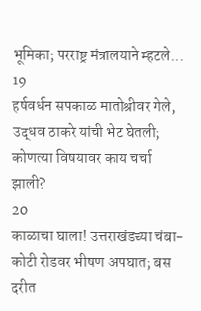भूमिका; परराष्ट्र मंत्रालयाने म्हटले...
19
हर्षवर्धन सपकाळ मातोश्रीवर गेले, उद्धव ठाकरे यांची भेट घेतली; कोणत्या विषयावर काय चर्चा झाली?
20
काळाचा घाला! उत्तराखंडच्या चंबा-कोटी रोडवर भीषण अपघात; बस दरीत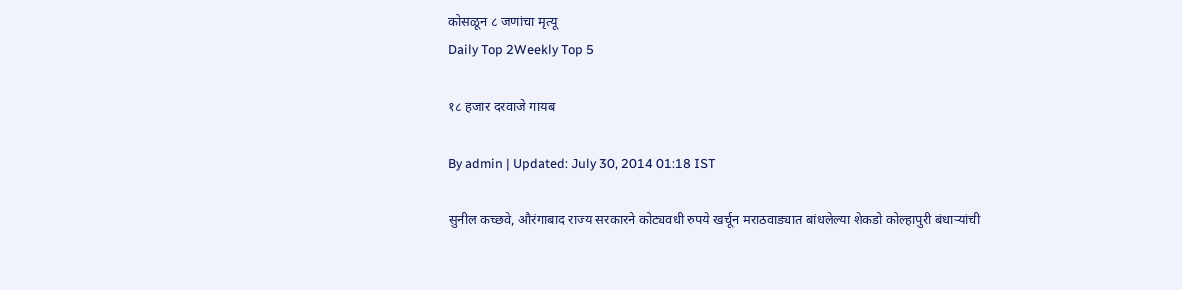कोसळून ८ जणांचा मृत्यू
Daily Top 2Weekly Top 5

१८ हजार दरवाजे गायब

By admin | Updated: July 30, 2014 01:18 IST

सुनील कच्छवे, औरंगाबाद राज्य सरकारने कोट्यवधी रुपये खर्चून मराठवाड्यात बांधलेल्या शेकडो कोल्हापुरी बंधाऱ्यांची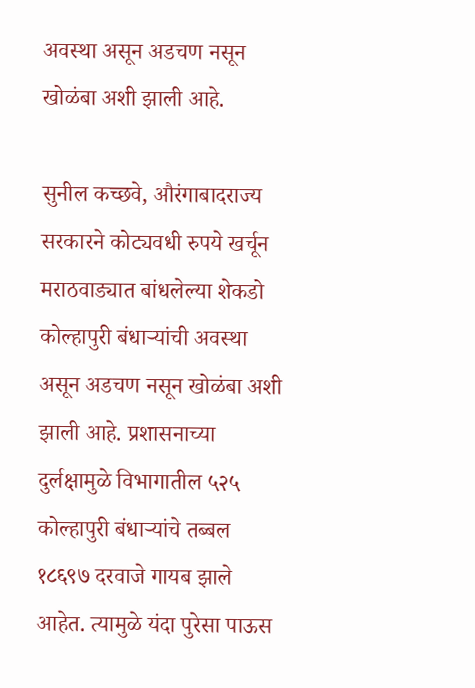अवस्था असून अडचण नसून खोळंबा अशी झाली आहे.

सुनील कच्छवे, औरंगाबादराज्य सरकारने कोट्यवधी रुपये खर्चून मराठवाड्यात बांधलेल्या शेकडो कोल्हापुरी बंधाऱ्यांची अवस्था असून अडचण नसून खोळंबा अशी झाली आहे. प्रशासनाच्या दुर्लक्षामुळे विभागातील ५२५ कोल्हापुरी बंधाऱ्यांचे तब्बल १८६९७ दरवाजे गायब झाले आहेत. त्यामुळे यंदा पुरेसा पाऊस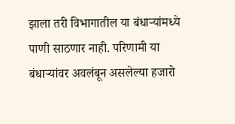झाला तरी विभागातील या बंधाऱ्यांमध्ये पाणी साठणार नाही. परिणामी या बंधाऱ्यांवर अवलंबून असलेल्या हजारो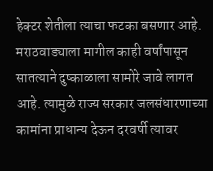हेक्टर शेतीला त्याचा फटका बसणार आहे. मराठवाड्याला मागील काही वर्षांपासून सातत्याने दुष्काळाला सामोरे जावे लागत आहे. त्यामुळे राज्य सरकार जलसंधारणाच्या कामांना प्राधान्य देऊन दरवर्षी त्यावर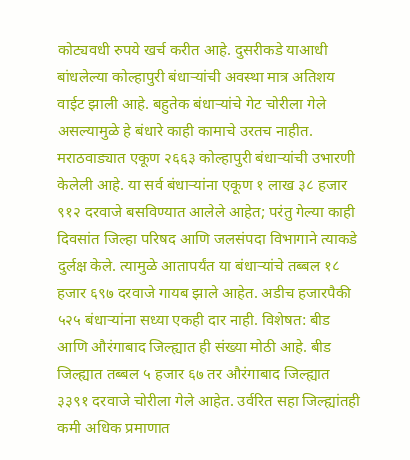कोट्यवधी रुपये खर्च करीत आहे. दुसरीकडे याआधी बांधलेल्या कोल्हापुरी बंधाऱ्यांची अवस्था मात्र अतिशय वाईट झाली आहे. बहुतेक बंधाऱ्यांचे गेट चोरीला गेले असल्यामुळे हे बंधारे काही कामाचे उरतच नाहीत. मराठवाड्यात एकूण २६६३ कोल्हापुरी बंधाऱ्यांची उभारणी केलेली आहे. या सर्व बंधाऱ्यांना एकूण १ लाख ३८ हजार ९१२ दरवाजे बसविण्यात आलेले आहेत; परंतु गेल्या काही दिवसांत जिल्हा परिषद आणि जलसंपदा विभागाने त्याकडे दुर्लक्ष केले. त्यामुळे आतापर्यंत या बंधाऱ्यांचे तब्बल १८ हजार ६९७ दरवाजे गायब झाले आहेत. अडीच हजारपैकी ५२५ बंधाऱ्यांना सध्या एकही दार नाही. विशेषत: बीड आणि औरंगाबाद जिल्ह्यात ही संख्या मोठी आहे. बीड जिल्ह्यात तब्बल ५ हजार ६७ तर औरंगाबाद जिल्ह्यात ३३९१ दरवाजे चोरीला गेले आहेत. उर्वरित सहा जिल्ह्यांतही कमी अधिक प्रमाणात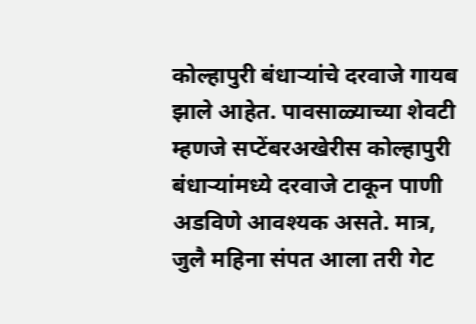कोल्हापुरी बंधाऱ्यांचे दरवाजे गायब झाले आहेत. पावसाळ्याच्या शेवटी म्हणजे सप्टेंबरअखेरीस कोल्हापुरी बंधाऱ्यांमध्ये दरवाजे टाकून पाणी अडविणे आवश्यक असते. मात्र, जुलै महिना संपत आला तरी गेट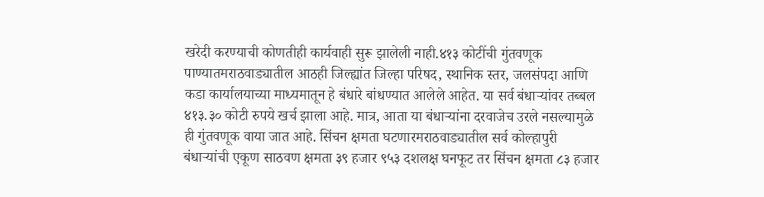खरेदी करण्याची कोणतीही कार्यवाही सुरू झालेली नाही.४१३ कोटींची गुंतवणूक पाण्यातमराठवाड्यातील आठही जिल्ह्यांत जिल्हा परिषद, स्थानिक स्तर, जलसंपदा आणि कडा कार्यालयाच्या माध्यमातून हे बंधारे बांधण्यात आलेले आहेत. या सर्व बंधाऱ्यांवर तब्बल ४१३.३० कोटी रुपये खर्च झाला आहे. मात्र, आता या बंधाऱ्यांना दरवाजेच उरले नसल्यामुळे ही गुंतवणूक वाया जात आहे. सिंचन क्षमता घटणारमराठवाड्यातील सर्व कोल्हापुरी बंधाऱ्यांची एकूण साठवण क्षमता ३९ हजार ९५३ दशलक्ष घनफूट तर सिंचन क्षमता ८३ हजार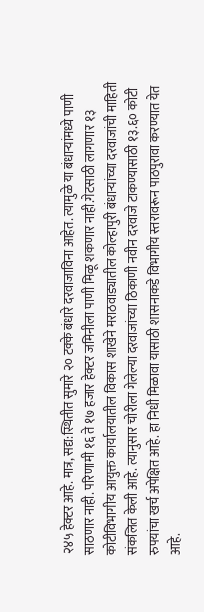२४५ हेक्टर आहे. मात्र, सद्य:स्थितीत सुमारे २० टक्के बंधारे दरवाजाविना आहेत. त्यामुळे या बंधाऱ्यांमध्ये पाणी साठणार नाही. परिणामी १६ ते १७ हजार हेक्टर जमिनीला पाणी मिळू शकणार नाही.गेटसाठी लागणार १३ कोटीविभागीय आयुक्त कार्यालयातील विकास शाखेने मराठवाड्यातील कोल्हापुरी बंधाऱ्यांच्या दरवाजांची माहिती संकलित केली आहे. त्यानुसार चोरीला गेलेल्या दरवाजांच्या ठिकाणी नवीन दरवाजे टाकण्यासाठी १३.६० कोटी रुपयांचा खर्च अपेक्षित आहे. हा निधी मिळावा यासाठी शासनाकडे विभागीय स्तरावरून पाठपुरावा करण्यात येत आहे.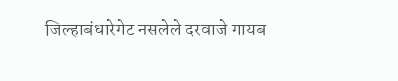जिल्हाबंधारेगेट नसलेले दरवाजे गायब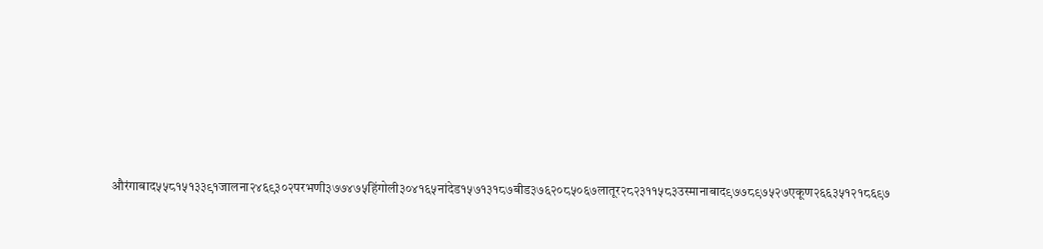औरंगाबाद५५८१५१३३९१जालना२४६९३०२परभणी३७७४७५हिंगोली३०४१६५नांदेड१५७१३१८७बीड३७६२०८५०६७लातूर२८२३११५८३उस्मानाबाद९७७८९७५२७एकूण२६६३५१२१८६९७